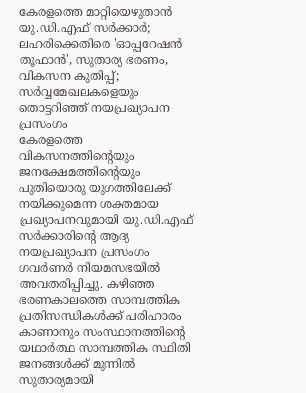കേരളത്തെ മാറ്റിയെഴുതാൻ യു.ഡി.എഫ് സർക്കാർ; ലഹരിക്കെതിരെ 'ഓപ്പറേഷൻ തൂഫാൻ', സുതാര്യ ഭരണം, വികസന കുതിപ്പ്; സർവ്വമേഖലകളെയും തൊട്ടറിഞ്ഞ് നയപ്രഖ്യാപന പ്രസംഗം
കേരളത്തെ വികസനത്തിന്റെയും ജനക്ഷേമത്തിന്റെയും പുതിയൊരു യുഗത്തിലേക്ക് നയിക്കുമെന്ന ശക്തമായ പ്രഖ്യാപനവുമായി യു.ഡി.എഫ് സർക്കാരിന്റെ ആദ്യ നയപ്രഖ്യാപന പ്രസംഗം ഗവർണർ നിയമസഭയിൽ അവതരിപ്പിച്ചു. കഴിഞ്ഞ ഭരണകാലത്തെ സാമ്പത്തിക പ്രതിസന്ധികൾക്ക് പരിഹാരം കാണാനും സംസ്ഥാനത്തിന്റെ യഥാർത്ഥ സാമ്പത്തിക സ്ഥിതി ജനങ്ങൾക്ക് മുന്നിൽ സുതാര്യമായി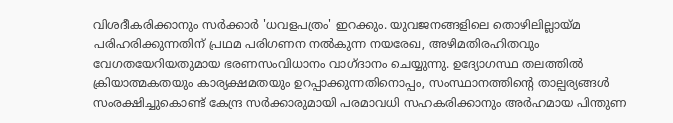വിശദീകരിക്കാനും സർക്കാർ 'ധവളപത്രം' ഇറക്കും. യുവജനങ്ങളിലെ തൊഴിലില്ലായ്മ പരിഹരിക്കുന്നതിന് പ്രഥമ പരിഗണന നൽകുന്ന നയരേഖ, അഴിമതിരഹിതവും വേഗതയേറിയതുമായ ഭരണസംവിധാനം വാഗ്ദാനം ചെയ്യുന്നു. ഉദ്യോഗസ്ഥ തലത്തിൽ ക്രിയാത്മകതയും കാര്യക്ഷമതയും ഉറപ്പാക്കുന്നതിനൊപ്പം, സംസ്ഥാനത്തിന്റെ താല്പര്യങ്ങൾ സംരക്ഷിച്ചുകൊണ്ട് കേന്ദ്ര സർക്കാരുമായി പരമാവധി സഹകരിക്കാനും അർഹമായ പിന്തുണ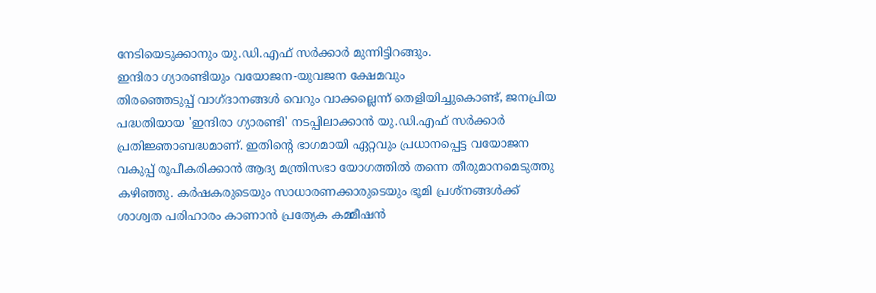നേടിയെടുക്കാനും യു.ഡി.എഫ് സർക്കാർ മുന്നിട്ടിറങ്ങും.
ഇന്ദിരാ ഗ്യാരണ്ടിയും വയോജന-യുവജന ക്ഷേമവും
തിരഞ്ഞെടുപ്പ് വാഗ്ദാനങ്ങൾ വെറും വാക്കല്ലെന്ന് തെളിയിച്ചുകൊണ്ട്, ജനപ്രിയ പദ്ധതിയായ 'ഇന്ദിരാ ഗ്യാരണ്ടി' നടപ്പിലാക്കാൻ യു.ഡി.എഫ് സർക്കാർ പ്രതിജ്ഞാബദ്ധമാണ്. ഇതിന്റെ ഭാഗമായി ഏറ്റവും പ്രധാനപ്പെട്ട വയോജന വകുപ്പ് രൂപീകരിക്കാൻ ആദ്യ മന്ത്രിസഭാ യോഗത്തിൽ തന്നെ തീരുമാനമെടുത്തു കഴിഞ്ഞു. കർഷകരുടെയും സാധാരണക്കാരുടെയും ഭൂമി പ്രശ്നങ്ങൾക്ക് ശാശ്വത പരിഹാരം കാണാൻ പ്രത്യേക കമ്മീഷൻ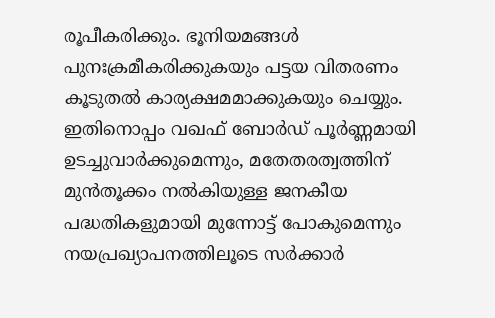രൂപീകരിക്കും. ഭൂനിയമങ്ങൾ പുനഃക്രമീകരിക്കുകയും പട്ടയ വിതരണം കൂടുതൽ കാര്യക്ഷമമാക്കുകയും ചെയ്യും. ഇതിനൊപ്പം വഖഫ് ബോർഡ് പൂർണ്ണമായി ഉടച്ചുവാർക്കുമെന്നും, മതേതരത്വത്തിന് മുൻതൂക്കം നൽകിയുള്ള ജനകീയ പദ്ധതികളുമായി മുന്നോട്ട് പോകുമെന്നും നയപ്രഖ്യാപനത്തിലൂടെ സർക്കാർ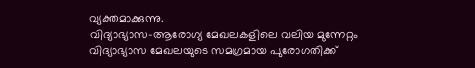വ്യക്തമാക്കുന്നു.
വിദ്യാഭ്യാസ-ആരോഗ്യ മേഖലകളിലെ വലിയ മുന്നേറ്റം
വിദ്യാഭ്യാസ മേഖലയുടെ സമഗ്രമായ പുരോഗതിക്ക്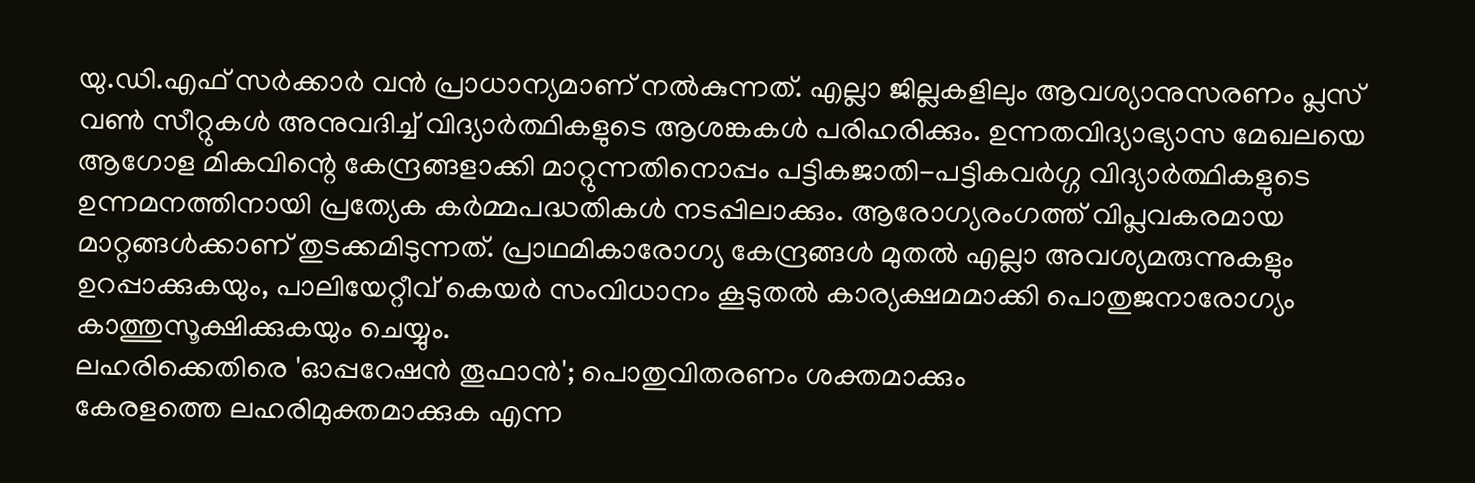യു.ഡി.എഫ് സർക്കാർ വൻ പ്രാധാന്യമാണ് നൽകുന്നത്. എല്ലാ ജില്ലകളിലും ആവശ്യാനുസരണം പ്ലസ് വൺ സീറ്റുകൾ അനുവദിച്ച് വിദ്യാർത്ഥികളുടെ ആശങ്കകൾ പരിഹരിക്കും. ഉന്നതവിദ്യാഭ്യാസ മേഖലയെ ആഗോള മികവിന്റെ കേന്ദ്രങ്ങളാക്കി മാറ്റുന്നതിനൊപ്പം പട്ടികജാതി-പട്ടികവർഗ്ഗ വിദ്യാർത്ഥികളുടെ ഉന്നമനത്തിനായി പ്രത്യേക കർമ്മപദ്ധതികൾ നടപ്പിലാക്കും. ആരോഗ്യരംഗത്ത് വിപ്ലവകരമായ മാറ്റങ്ങൾക്കാണ് തുടക്കമിടുന്നത്. പ്രാഥമികാരോഗ്യ കേന്ദ്രങ്ങൾ മുതൽ എല്ലാ അവശ്യമരുന്നുകളും ഉറപ്പാക്കുകയും, പാലിയേറ്റീവ് കെയർ സംവിധാനം കൂടുതൽ കാര്യക്ഷമമാക്കി പൊതുജനാരോഗ്യം കാത്തുസൂക്ഷിക്കുകയും ചെയ്യും.
ലഹരിക്കെതിരെ 'ഓപ്പറേഷൻ തൂഫാൻ'; പൊതുവിതരണം ശക്തമാക്കും
കേരളത്തെ ലഹരിമുക്തമാക്കുക എന്ന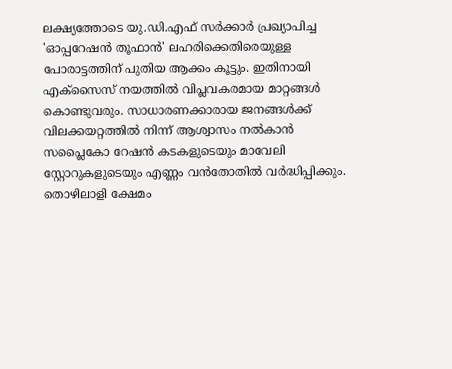ലക്ഷ്യത്തോടെ യു.ഡി.എഫ് സർക്കാർ പ്രഖ്യാപിച്ച 'ഓപ്പറേഷൻ തൂഫാൻ' ലഹരിക്കെതിരെയുള്ള പോരാട്ടത്തിന് പുതിയ ആക്കം കൂട്ടും. ഇതിനായി എക്സൈസ് നയത്തിൽ വിപ്ലവകരമായ മാറ്റങ്ങൾ കൊണ്ടുവരും. സാധാരണക്കാരായ ജനങ്ങൾക്ക് വിലക്കയറ്റത്തിൽ നിന്ന് ആശ്വാസം നൽകാൻ സപ്ലൈകോ റേഷൻ കടകളുടെയും മാവേലി സ്റ്റോറുകളുടെയും എണ്ണം വൻതോതിൽ വർദ്ധിപ്പിക്കും. തൊഴിലാളി ക്ഷേമം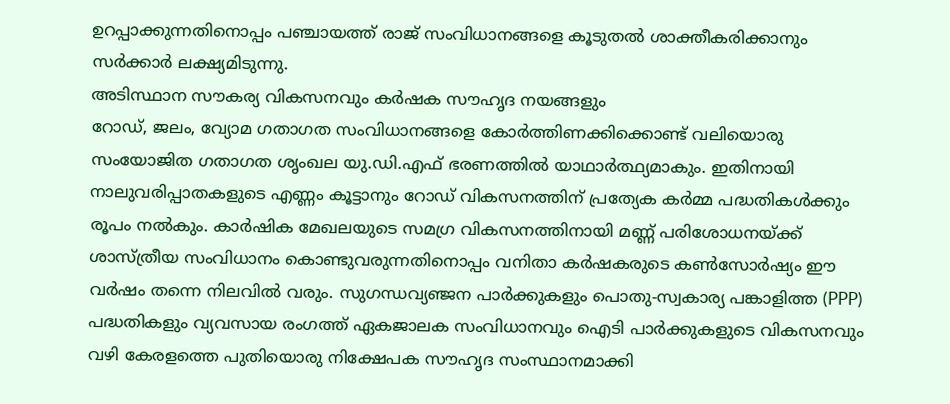ഉറപ്പാക്കുന്നതിനൊപ്പം പഞ്ചായത്ത് രാജ് സംവിധാനങ്ങളെ കൂടുതൽ ശാക്തീകരിക്കാനും സർക്കാർ ലക്ഷ്യമിടുന്നു.
അടിസ്ഥാന സൗകര്യ വികസനവും കർഷക സൗഹൃദ നയങ്ങളും
റോഡ്, ജലം, വ്യോമ ഗതാഗത സംവിധാനങ്ങളെ കോർത്തിണക്കിക്കൊണ്ട് വലിയൊരു സംയോജിത ഗതാഗത ശൃംഖല യു.ഡി.എഫ് ഭരണത്തിൽ യാഥാർത്ഥ്യമാകും. ഇതിനായി നാലുവരിപ്പാതകളുടെ എണ്ണം കൂട്ടാനും റോഡ് വികസനത്തിന് പ്രത്യേക കർമ്മ പദ്ധതികൾക്കും രൂപം നൽകും. കാർഷിക മേഖലയുടെ സമഗ്ര വികസനത്തിനായി മണ്ണ് പരിശോധനയ്ക്ക് ശാസ്ത്രീയ സംവിധാനം കൊണ്ടുവരുന്നതിനൊപ്പം വനിതാ കർഷകരുടെ കൺസോർഷ്യം ഈ വർഷം തന്നെ നിലവിൽ വരും. സുഗന്ധവ്യഞ്ജന പാർക്കുകളും പൊതു-സ്വകാര്യ പങ്കാളിത്ത (PPP) പദ്ധതികളും വ്യവസായ രംഗത്ത് ഏകജാലക സംവിധാനവും ഐടി പാർക്കുകളുടെ വികസനവും വഴി കേരളത്തെ പുതിയൊരു നിക്ഷേപക സൗഹൃദ സംസ്ഥാനമാക്കി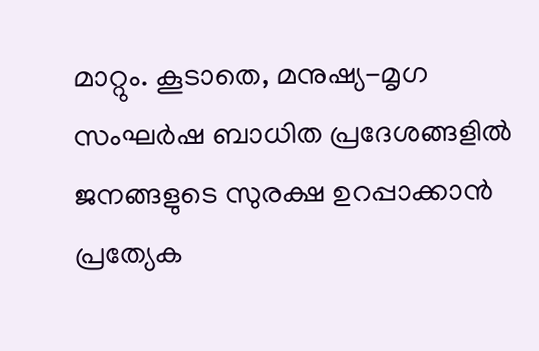മാറ്റും. കൂടാതെ, മനുഷ്യ-മൃഗ സംഘർഷ ബാധിത പ്രദേശങ്ങളിൽ ജനങ്ങളുടെ സുരക്ഷ ഉറപ്പാക്കാൻ പ്രത്യേക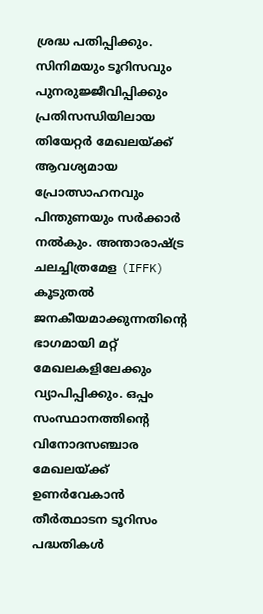ശ്രദ്ധ പതിപ്പിക്കും.
സിനിമയും ടൂറിസവും പുനരുജ്ജീവിപ്പിക്കും
പ്രതിസന്ധിയിലായ തിയേറ്റർ മേഖലയ്ക്ക് ആവശ്യമായ പ്രോത്സാഹനവും പിന്തുണയും സർക്കാർ നൽകും. അന്താരാഷ്ട്ര ചലച്ചിത്രമേള (IFFK) കൂടുതൽ ജനകീയമാക്കുന്നതിന്റെ ഭാഗമായി മറ്റ് മേഖലകളിലേക്കും വ്യാപിപ്പിക്കും. ഒപ്പം സംസ്ഥാനത്തിന്റെ വിനോദസഞ്ചാര മേഖലയ്ക്ക് ഉണർവേകാൻ തീർത്ഥാടന ടൂറിസം പദ്ധതികൾ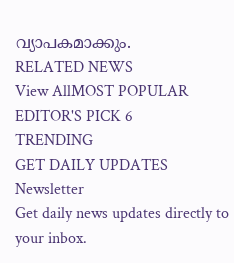വ്യാപകമാക്കും.
RELATED NEWS
View AllMOST POPULAR
EDITOR'S PICK 6
TRENDING
GET DAILY UPDATES
Newsletter
Get daily news updates directly to your inbox.